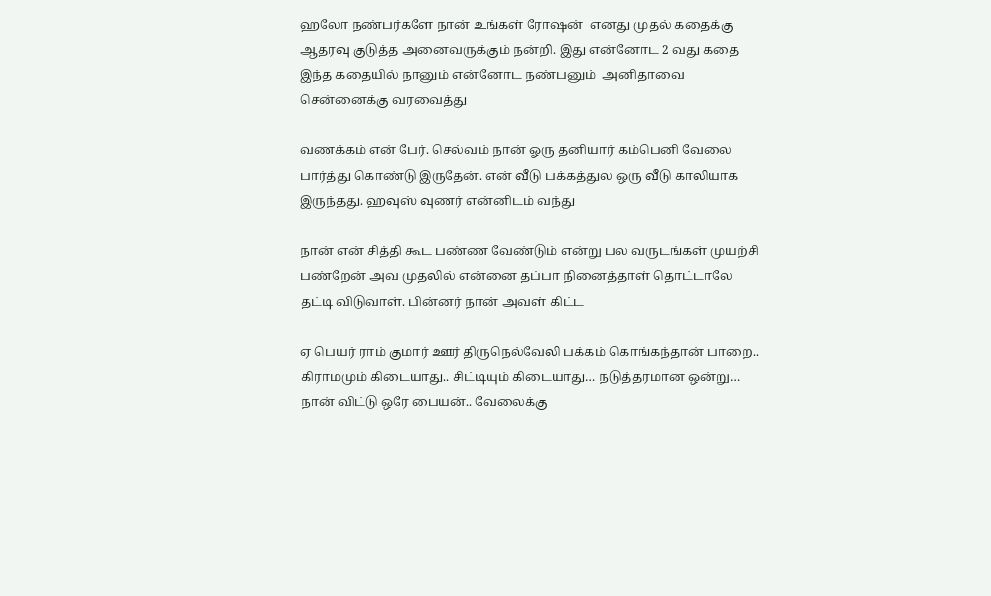ஹலோ நண்பர்களே நான் உங்கள் ரோஷன்  எனது முதல் கதைக்கு ஆதரவு குடுத்த அனைவருக்கும் நன்றி. இது என்னோட 2 வது கதை இந்த கதையில் நானும் என்னோட நண்பனும்  அனிதாவை சென்னைக்கு வரவைத்து

வணக்கம் என் பேர். செல்வம் நான் ஓரு தனியார் கம்பெனி வேலை பார்த்து கொண்டு இருதேன். என் வீடு பக்கத்துல ஒரு வீடு காலியாக இருந்தது. ஹவுஸ் வுணர் என்னிடம் வந்து

நான் என் சித்தி கூட பண்ண வேண்டும் என்று பல வருடங்கள் முயற்சி பண்றேன் அவ முதலில் என்னை தப்பா நினைத்தாள் தொட்டாலே தட்டி விடுவாள். பின்னர் நான் அவள் கிட்ட

ஏ பெயர் ராம் குமார் ஊர் திருநெல்வேலி பக்கம் கொங்கந்தான் பாறை.. கிராமமும் கிடையாது.. சிட்டியும் கிடையாது… நடுத்தரமான ஒன்று… நான் விட்டு ஒரே பையன்.. வேலைக்கு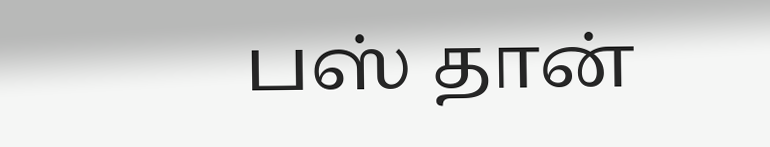பஸ் தான்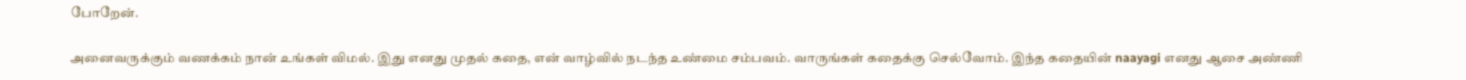போறேன்.

அனைவருக்கும் வணக்கம் நான் உங்கள் விமல். இது எனது முதல் கதை, என் வாழ்வில் நடந்த உண்மை சம்பவம். வாருங்கள் கதைக்கு செல்வோம். இந்த கதையின் naayagi எனது ஆசை அண்ணி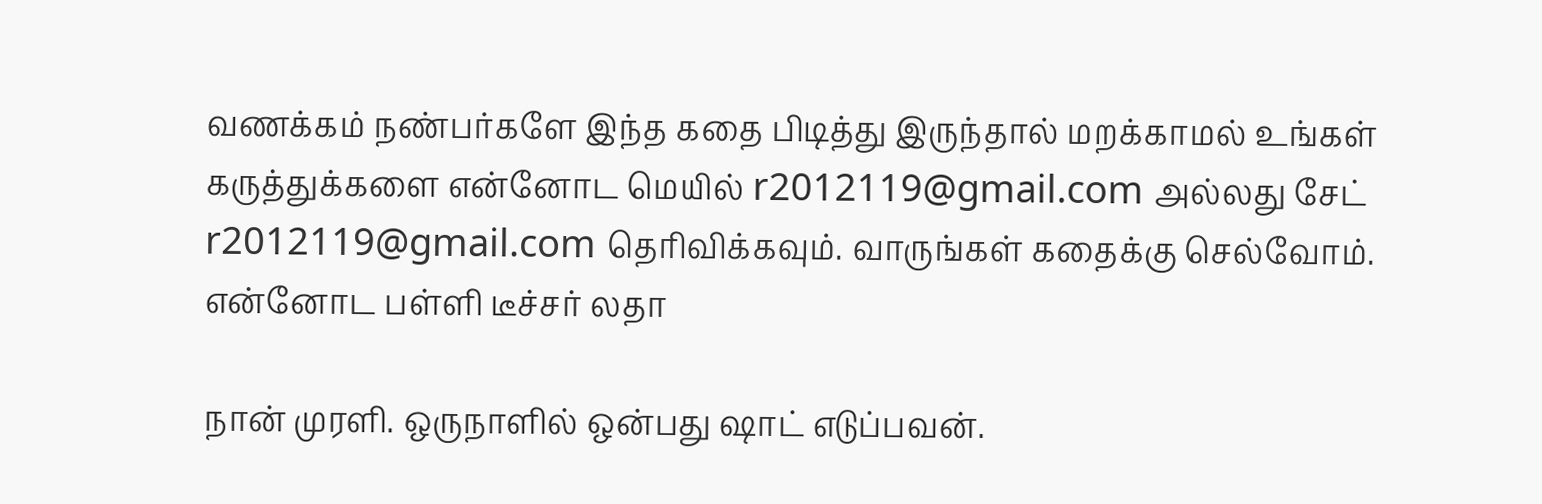வணக்கம் நண்பர்களே இந்த கதை பிடித்து இருந்தால் மறக்காமல் உங்கள் கருத்துக்களை என்னோட மெயில் r2012119@gmail.com அல்லது சேட் r2012119@gmail.com தெரிவிக்கவும். வாருங்கள் கதைக்கு செல்வோம். என்னோட பள்ளி டீச்சர் லதா

நான் முரளி. ஒருநாளில் ஒன்பது ஷாட் எடுப்பவன்.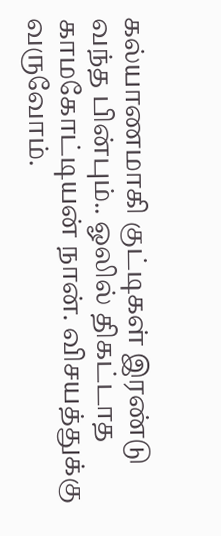கல்யாணமாகி குட்டிகள் இரண்டு வந்த பின்பும்.. ஓலில் திகட்டாத காமகோட்டியன் நான். விசயத்துக்கு வருவோம்.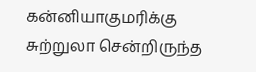கன்னியாகுமரிக்கு சுற்றுலா சென்றிருந்த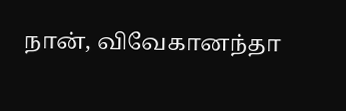நான், விவேகானந்தா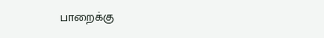பாறைக்கு